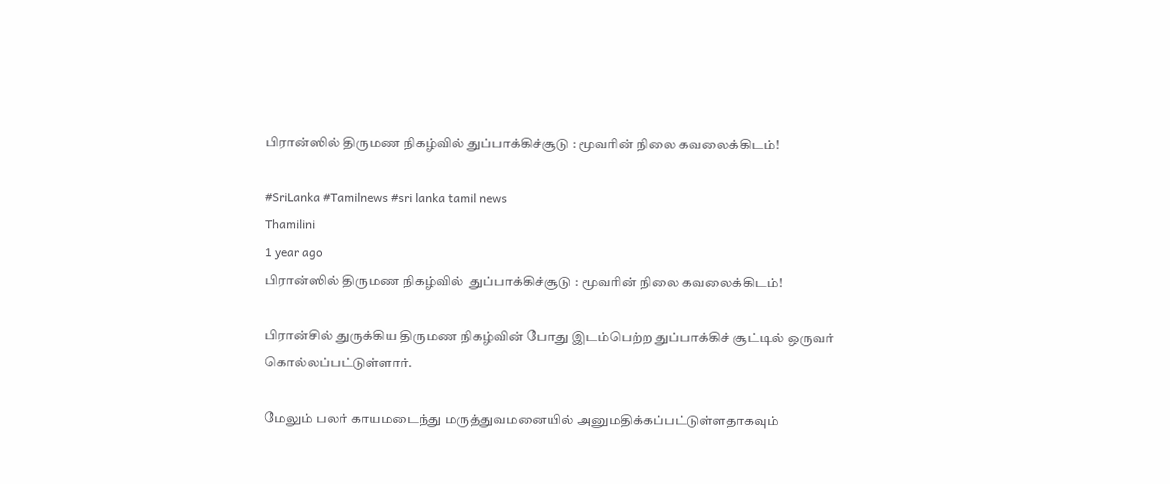பிரான்ஸில் திருமண நிகழ்வில் துப்பாக்கிச்சூடு : மூவரின் நிலை கவலைக்கிடம்!

#SriLanka #Tamilnews #sri lanka tamil news
Thamilini
1 year ago
பிரான்ஸில் திருமண நிகழ்வில்  துப்பாக்கிச்சூடு : மூவரின் நிலை கவலைக்கிடம்!

பிரான்சில் துருக்கிய திருமண நிகழ்வின் போது இடம்பெற்ற துப்பாக்கிச் சூட்டில் ஒருவர் கொல்லப்பட்டுள்ளார்.

மேலும் பலர் காயமடைந்து மருத்துவமனையில் அனுமதிக்கப்பட்டுள்ளதாகவும்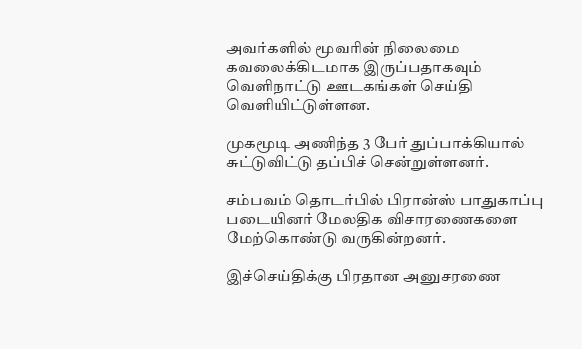அவர்களில் மூவரின் நிலைமை கவலைக்கிடமாக இருப்பதாகவும் வெளிநாட்டு ஊடகங்கள் செய்தி வெளியிட்டுள்ளன.

முகமூடி அணிந்த 3 பேர் துப்பாக்கியால் சுட்டுவிட்டு தப்பிச் சென்றுள்ளனர்.

சம்பவம் தொடர்பில் பிரான்ஸ் பாதுகாப்பு படையினர் மேலதிக விசாரணைகளை மேற்கொண்டு வருகின்றனர்.

இச்செய்திக்கு பிரதான அனுசரணை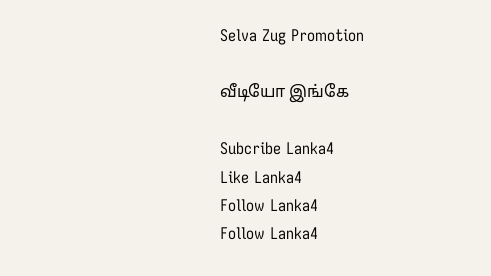Selva Zug Promotion

வீடியோ இங்கே

Subcribe Lanka4
Like Lanka4
Follow Lanka4
Follow Lanka4